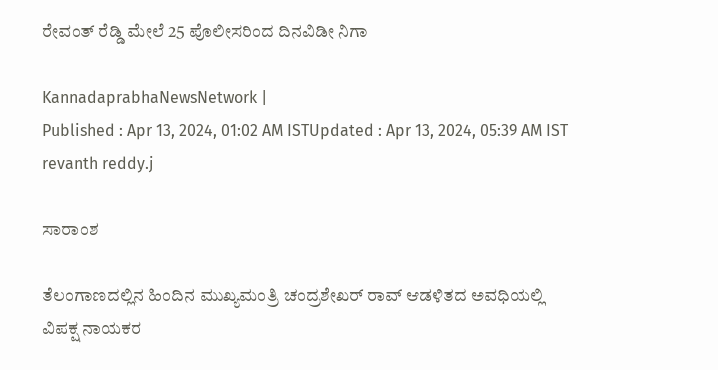ರೇವಂತ್‌ ರೆಡ್ಡಿ ಮೇಲೆ 25 ಪೊಲೀಸರಿಂದ ದಿನವಿಡೀ ನಿಗಾ

KannadaprabhaNewsNetwork |
Published : Apr 13, 2024, 01:02 AM ISTUpdated : Apr 13, 2024, 05:39 AM IST
revanth reddy.j

ಸಾರಾಂಶ

ತೆಲಂಗಾಣದಲ್ಲಿನ ಹಿಂದಿನ ಮುಖ್ಯಮಂತ್ರಿ ಚಂದ್ರಶೇಖರ್‌ ರಾವ್‌ ಆಡಳಿತದ ಅವಧಿಯಲ್ಲಿ ವಿಪಕ್ಷ ನಾಯಕರ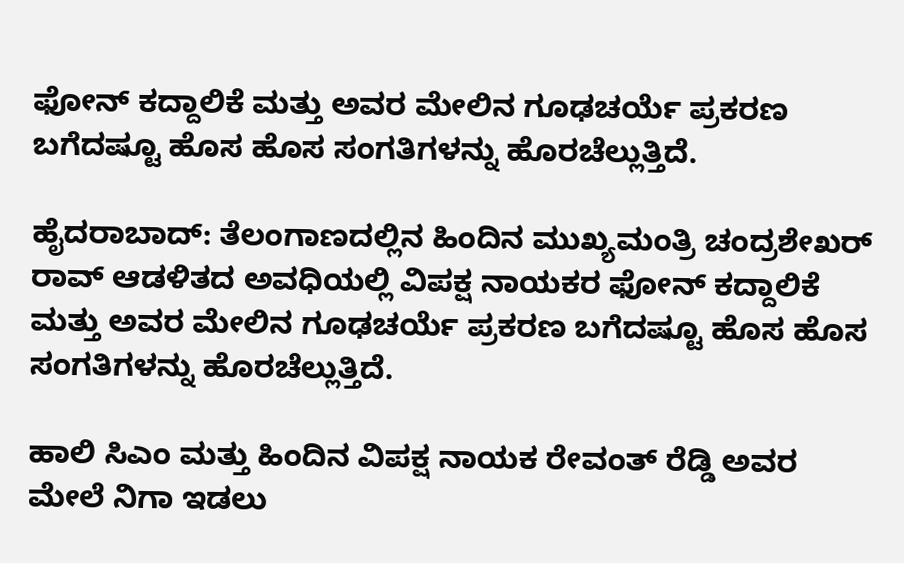ಫೋನ್‌ ಕದ್ದಾಲಿಕೆ ಮತ್ತು ಅವರ ಮೇಲಿನ ಗೂಢಚರ್ಯೆ ಪ್ರಕರಣ ಬಗೆದಷ್ಟೂ ಹೊಸ ಹೊಸ ಸಂಗತಿಗಳನ್ನು ಹೊರಚೆಲ್ಲುತ್ತಿದೆ.

ಹೈದರಾಬಾದ್‌: ತೆಲಂಗಾಣದಲ್ಲಿನ ಹಿಂದಿನ ಮುಖ್ಯಮಂತ್ರಿ ಚಂದ್ರಶೇಖರ್‌ ರಾವ್‌ ಆಡಳಿತದ ಅವಧಿಯಲ್ಲಿ ವಿಪಕ್ಷ ನಾಯಕರ ಫೋನ್‌ ಕದ್ದಾಲಿಕೆ ಮತ್ತು ಅವರ ಮೇಲಿನ ಗೂಢಚರ್ಯೆ ಪ್ರಕರಣ ಬಗೆದಷ್ಟೂ ಹೊಸ ಹೊಸ ಸಂಗತಿಗಳನ್ನು ಹೊರಚೆಲ್ಲುತ್ತಿದೆ.

ಹಾಲಿ ಸಿಎಂ ಮತ್ತು ಹಿಂದಿನ ವಿಪಕ್ಷ ನಾಯಕ ರೇವಂತ್‌ ರೆಡ್ಡಿ ಅವರ ಮೇಲೆ ನಿಗಾ ಇಡಲು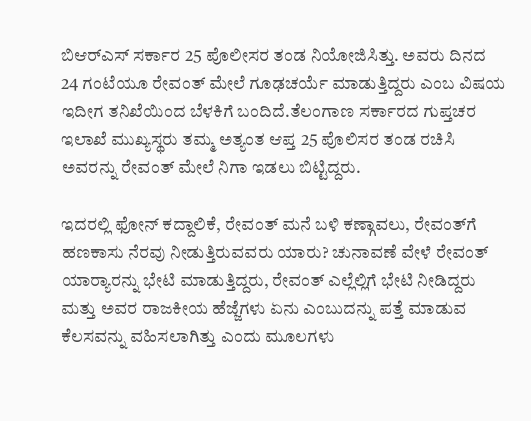ಬಿಆರ್‌ಎಸ್‌ ಸರ್ಕಾರ 25 ಪೊಲೀಸರ ತಂಡ ನಿಯೋಜಿಸಿತ್ತು. ಅವರು ದಿನದ 24 ಗಂಟೆಯೂ ರೇವಂತ್‌ ಮೇಲೆ ಗೂಢಚರ್ಯೆ ಮಾಡುತ್ತಿದ್ದರು ಎಂಬ ವಿಷಯ ಇದೀಗ ತನಿಖೆಯಿಂದ ಬೆಳಕಿಗೆ ಬಂದಿದೆ.ತೆಲಂಗಾಣ ಸರ್ಕಾರದ ಗುಪ್ತಚರ ಇಲಾಖೆ ಮುಖ್ಯಸ್ಥರು ತಮ್ಮ ಅತ್ಯಂತ ಆಪ್ತ 25 ಪೊಲಿಸರ ತಂಡ ರಚಿಸಿ ಅವರನ್ನು ರೇವಂತ್‌ ಮೇಲೆ ನಿಗಾ ಇಡಲು ಬಿಟ್ಟಿದ್ದರು.

ಇದರಲ್ಲಿ ಫೋನ್‌ ಕದ್ದಾಲಿಕೆ, ರೇವಂತ್‌ ಮನೆ ಬಳಿ ಕಣ್ಗಾವಲು, ರೇವಂತ್‌ಗೆ ಹಣಕಾಸು ನೆರವು ನೀಡುತ್ತಿರುವವರು ಯಾರು? ಚುನಾವಣೆ ವೇಳೆ ರೇವಂತ್‌ ಯಾರ್‍ಯಾರನ್ನು ಭೇಟಿ ಮಾಡುತ್ತಿದ್ದರು, ರೇವಂತ್‌ ಎಲ್ಲೆಲ್ಲಿಗೆ ಭೇಟಿ ನೀಡಿದ್ದರು ಮತ್ತು ಅವರ ರಾಜಕೀಯ ಹೆಜ್ಜೆಗಳು ಏನು ಎಂಬುದನ್ನು ಪತ್ತೆ ಮಾಡುವ ಕೆಲಸವನ್ನು ವಹಿಸಲಾಗಿತ್ತು ಎಂದು ಮೂಲಗಳು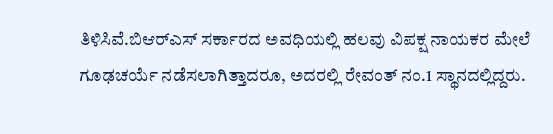ತಿಳಿಸಿವೆ.ಬಿಆರ್‌ಎಸ್‌ ಸರ್ಕಾರದ ಅವಧಿಯಲ್ಲಿ ಹಲವು ವಿಪಕ್ಷ ನಾಯಕರ ಮೇಲೆ ಗೂಢಚರ್ಯೆ ನಡೆಸಲಾಗಿತ್ತಾದರೂ, ಅದರಲ್ಲಿ ರೇವಂತ್‌ ನಂ.1 ಸ್ಥಾನದಲ್ಲಿದ್ದರು.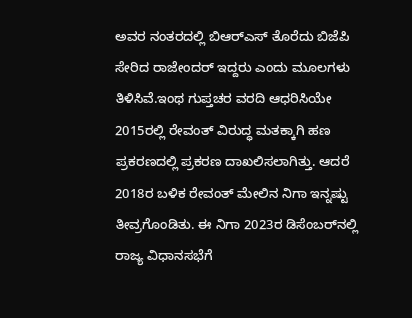ಅವರ ನಂತರದಲ್ಲಿ ಬಿಆರ್‌ಎಸ್‌ ತೊರೆದು ಬಿಜೆಪಿ ಸೇರಿದ ರಾಜೇಂದರ್‌ ಇದ್ದರು ಎಂದು ಮೂಲಗಳು ತಿಳಿಸಿವೆ.ಇಂಥ ಗುಪ್ತಚರ ವರದಿ ಆಧರಿಸಿಯೇ 2015ರಲ್ಲಿ ರೇವಂತ್‌ ವಿರುದ್ಧ ಮತಕ್ಕಾಗಿ ಹಣ ಪ್ರಕರಣದಲ್ಲಿ ಪ್ರಕರಣ ದಾಖಲಿಸಲಾಗಿತ್ತು. ಆದರೆ 2018ರ ಬಳಿಕ ರೇವಂತ್‌ ಮೇಲಿನ ನಿಗಾ ಇನ್ನಷ್ಟು ತೀವ್ರಗೊಂಡಿತು. ಈ ನಿಗಾ 2023ರ ಡಿಸೆಂಬರ್‌ನಲ್ಲಿ ರಾಜ್ಯ ವಿಧಾನಸಭೆಗೆ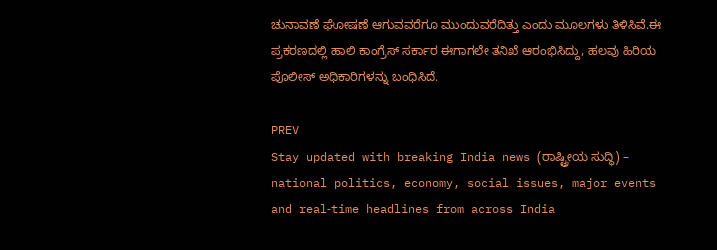ಚುನಾವಣೆ ಘೋಷಣೆ ಆಗುವವರೆಗೂ ಮುಂದುವರೆದಿತ್ತು ಎಂದು ಮೂಲಗಳು ತಿಳಿಸಿವೆ.ಈ ಪ್ರಕರಣದಲ್ಲಿ ಹಾಲಿ ಕಾಂಗ್ರೆಸ್‌ ಸರ್ಕಾರ ಈಗಾಗಲೇ ತನಿಖೆ ಆರಂಭಿಸಿದ್ದು, ಹಲವು ಹಿರಿಯ ಪೊಲೀಸ್‌ ಅಧಿಕಾರಿಗಳನ್ನು ಬಂಧಿಸಿದೆ.

PREV
Stay updated with breaking India news (ರಾಷ್ಟ್ರೀಯ ಸುದ್ಧಿ) – national politics, economy, social issues, major events and real‑time headlines from across India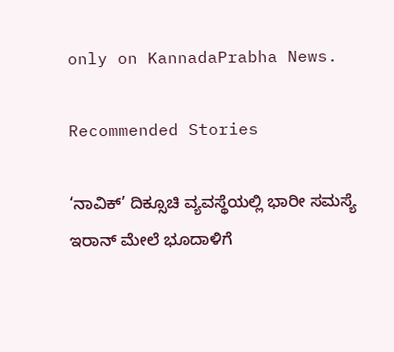only on KannadaPrabha News.

Recommended Stories

‘ನಾವಿಕ್‌’ ದಿಕ್ಸೂಚಿ ವ್ಯವಸ್ಥೆಯಲ್ಲಿ ಭಾರೀ ಸಮಸ್ಯೆ
ಇರಾನ್‌ ಮೇಲೆ ಭೂದಾಳಿಗೆ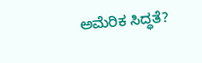ಅಮೆರಿಕ ಸಿದ್ಧತೆ?